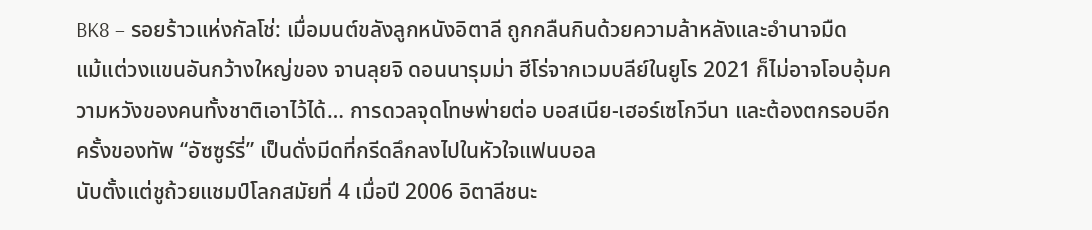BK8 – รอยร้าวแห่งกัลโช่: เมื่อมนต์ขลังลูกหนังอิตาลี ถูกกลืนกินด้วยความล้าหลังและอำนาจมืด
แม้แต่วงแขนอันกว้างใหญ่ของ จานลุยจิ ดอนนารุมม่า ฮีโร่จากเวมบลีย์ในยูโร 2021 ก็ไม่อาจโอบอุ้มความหวังของคนทั้งชาติเอาไว้ได้… การดวลจุดโทษพ่ายต่อ บอสเนีย-เฮอร์เซโกวีนา และต้องตกรอบอีกครั้งของทัพ “อัซซูร์รี่” เป็นดั่งมีดที่กรีดลึกลงไปในหัวใจแฟนบอล
นับตั้งแต่ชูถ้วยแชมป์โลกสมัยที่ 4 เมื่อปี 2006 อิตาลีชนะ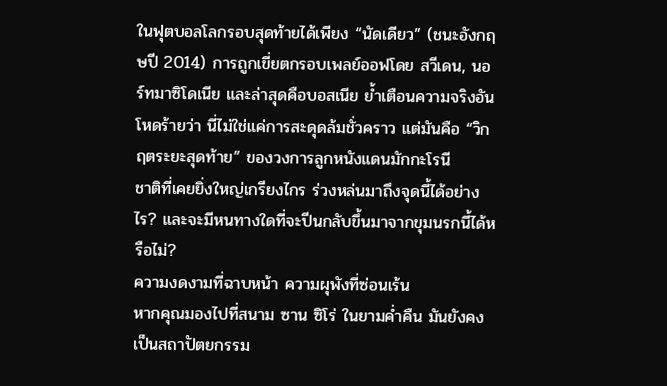ในฟุตบอลโลกรอบสุดท้ายได้เพียง “นัดเดียว” (ชนะอังกฤษปี 2014) การถูกเขี่ยตกรอบเพลย์ออฟโดย สวีเดน, นอร์ทมาซิโดเนีย และล่าสุดคือบอสเนีย ย้ำเตือนความจริงอันโหดร้ายว่า นี่ไม่ใช่แค่การสะดุดล้มชั่วคราว แต่มันคือ “วิกฤตระยะสุดท้าย” ของวงการลูกหนังแดนมักกะโรนี
ชาติที่เคยยิ่งใหญ่เกรียงไกร ร่วงหล่นมาถึงจุดนี้ได้อย่างไร? และจะมีหนทางใดที่จะปีนกลับขึ้นมาจากขุมนรกนี้ได้หรือไม่?
ความงดงามที่ฉาบหน้า ความผุพังที่ซ่อนเร้น
หากคุณมองไปที่สนาม ซาน ซิโร่ ในยามค่ำคืน มันยังคงเป็นสถาปัตยกรรม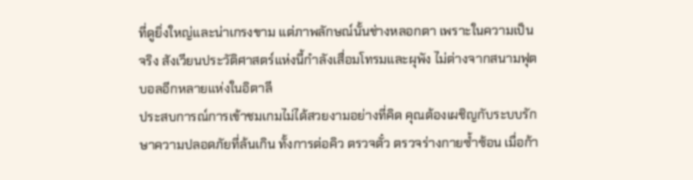ที่ดูยิ่งใหญ่และน่าเกรงขาม แต่ภาพลักษณ์นั้นช่างหลอกตา เพราะในความเป็นจริง สังเวียนประวัติศาสตร์แห่งนี้กำลังเสื่อมโทรมและผุพัง ไม่ต่างจากสนามฟุตบอลอีกหลายแห่งในอิตาลี
ประสบการณ์การเข้าชมเกมไม่ได้สวยงามอย่างที่คิด คุณต้องเผชิญกับระบบรักษาความปลอดภัยที่ล้นเกิน ทั้งการต่อคิว ตรวจตั๋ว ตรวจร่างกายซ้ำซ้อน เมื่อก้า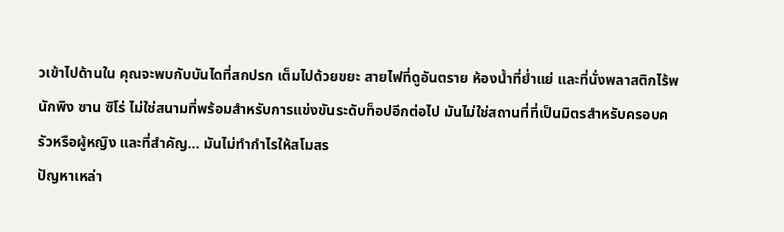วเข้าไปด้านใน คุณจะพบกับบันไดที่สกปรก เต็มไปด้วยขยะ สายไฟที่ดูอันตราย ห้องน้ำที่ย่ำแย่ และที่นั่งพลาสติกไร้พนักพิง ซาน ซิโร่ ไม่ใช่สนามที่พร้อมสำหรับการแข่งขันระดับท็อปอีกต่อไป มันไม่ใช่สถานที่ที่เป็นมิตรสำหรับครอบครัวหรือผู้หญิง และที่สำคัญ… มันไม่ทำกำไรให้สโมสร
ปัญหาเหล่า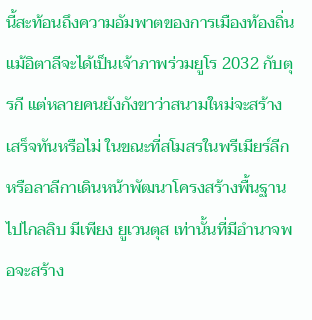นี้สะท้อนถึงความอัมพาตของการเมืองท้องถิ่น แม้อิตาลีจะได้เป็นเจ้าภาพร่วมยูโร 2032 กับตุรกี แต่หลายคนยังกังขาว่าสนามใหม่จะสร้างเสร็จทันหรือไม่ ในขณะที่สโมสรในพรีเมียร์ลีกหรือลาลีกาเดินหน้าพัฒนาโครงสร้างพื้นฐานไปไกลลิบ มีเพียง ยูเวนตุส เท่านั้นที่มีอำนาจพอจะสร้าง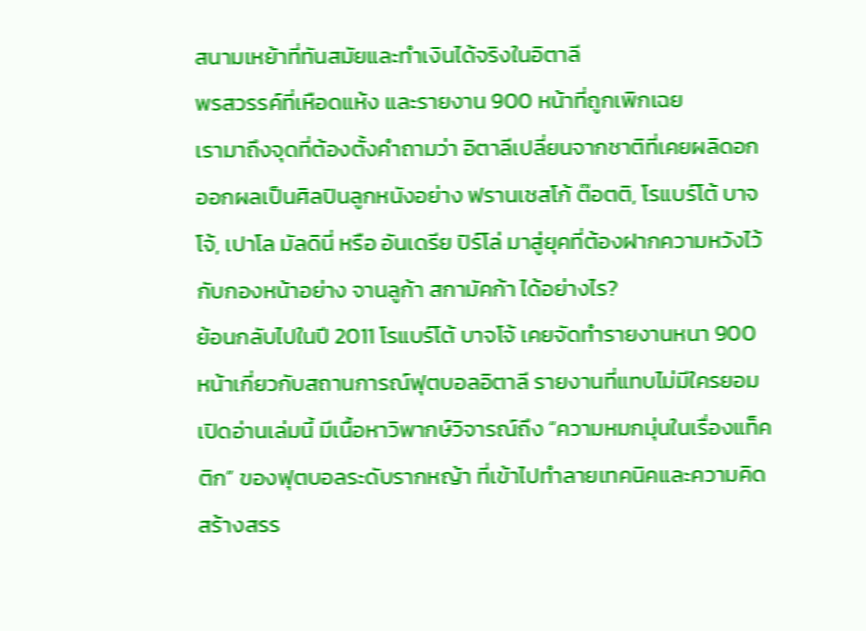สนามเหย้าที่ทันสมัยและทำเงินได้จริงในอิตาลี
พรสวรรค์ที่เหือดแห้ง และรายงาน 900 หน้าที่ถูกเพิกเฉย
เรามาถึงจุดที่ต้องตั้งคำถามว่า อิตาลีเปลี่ยนจากชาติที่เคยผลิดอกออกผลเป็นศิลปินลูกหนังอย่าง ฟรานเชสโก้ ต๊อตติ, โรแบร์โต้ บาจโจ้, เปาโล มัลดินี่ หรือ อันเดรีย ปิร์โล่ มาสู่ยุคที่ต้องฝากความหวังไว้กับกองหน้าอย่าง จานลูก้า สกามัคก้า ได้อย่างไร?
ย้อนกลับไปในปี 2011 โรแบร์โต้ บาจโจ้ เคยจัดทำรายงานหนา 900 หน้าเกี่ยวกับสถานการณ์ฟุตบอลอิตาลี รายงานที่แทบไม่มีใครยอมเปิดอ่านเล่มนี้ มีเนื้อหาวิพากษ์วิจารณ์ถึง “ความหมกมุ่นในเรื่องแท็คติก” ของฟุตบอลระดับรากหญ้า ที่เข้าไปทำลายเทคนิคและความคิดสร้างสรร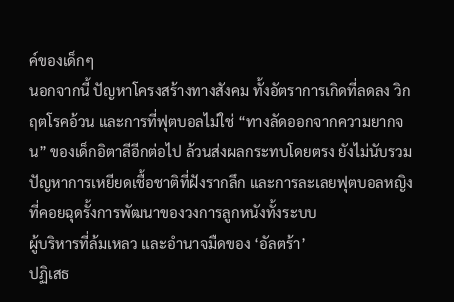ค์ของเด็กๆ
นอกจากนี้ ปัญหาโครงสร้างทางสังคม ทั้งอัตราการเกิดที่ลดลง วิกฤตโรคอ้วน และการที่ฟุตบอลไม่ใช่ “ทางลัดออกจากความยากจน” ของเด็กอิตาลีอีกต่อไป ล้วนส่งผลกระทบโดยตรง ยังไม่นับรวมปัญหาการเหยียดเชื้อชาติที่ฝังรากลึก และการละเลยฟุตบอลหญิง ที่คอยฉุดรั้งการพัฒนาของวงการลูกหนังทั้งระบบ
ผู้บริหารที่ล้มเหลว และอำนาจมืดของ ‘อัลตร้า’
ปฏิเสธ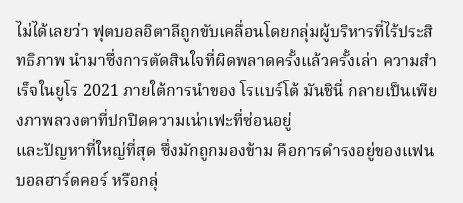ไม่ได้เลยว่า ฟุตบอลอิตาลีถูกขับเคลื่อนโดยกลุ่มผู้บริหารที่ไร้ประสิทธิภาพ นำมาซึ่งการตัดสินใจที่ผิดพลาดครั้งแล้วครั้งเล่า ความสำเร็จในยูโร 2021 ภายใต้การนำของ โรแบร์โต้ มันชินี่ กลายเป็นเพียงภาพลวงตาที่ปกปิดความเน่าเฟะที่ซ่อนอยู่
และปัญหาที่ใหญ่ที่สุด ซึ่งมักถูกมองข้าม คือการดำรงอยู่ของแฟนบอลฮาร์ดคอร์ หรือกลุ่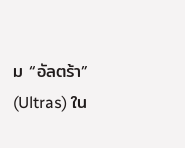ม “อัลตร้า” (Ultras) ใน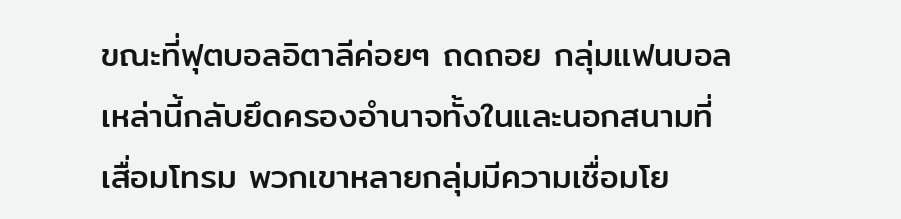ขณะที่ฟุตบอลอิตาลีค่อยๆ ถดถอย กลุ่มแฟนบอลเหล่านี้กลับยึดครองอำนาจทั้งในและนอกสนามที่เสื่อมโทรม พวกเขาหลายกลุ่มมีความเชื่อมโย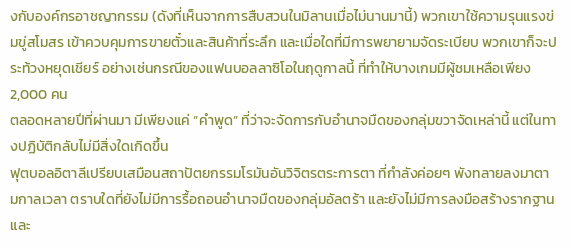งกับองค์กรอาชญากรรม (ดังที่เห็นจากการสืบสวนในมิลานเมื่อไม่นานมานี้) พวกเขาใช้ความรุนแรงข่มขู่สโมสร เข้าควบคุมการขายตั๋วและสินค้าที่ระลึก และเมื่อใดที่มีการพยายามจัดระเบียบ พวกเขาก็จะประท้วงหยุดเชียร์ อย่างเช่นกรณีของแฟนบอลลาซิโอในฤดูกาลนี้ ที่ทำให้บางเกมมีผู้ชมเหลือเพียง 2,000 คน
ตลอดหลายปีที่ผ่านมา มีเพียงแค่ “คำพูด” ที่ว่าจะจัดการกับอำนาจมืดของกลุ่มขวาจัดเหล่านี้ แต่ในทางปฏิบัติกลับไม่มีสิ่งใดเกิดขึ้น
ฟุตบอลอิตาลีเปรียบเสมือนสถาปัตยกรรมโรมันอันวิจิตรตระการตา ที่กำลังค่อยๆ พังทลายลงมาตามกาลเวลา ตราบใดที่ยังไม่มีการรื้อถอนอำนาจมืดของกลุ่มอัลตร้า และยังไม่มีการลงมือสร้างรากฐานและ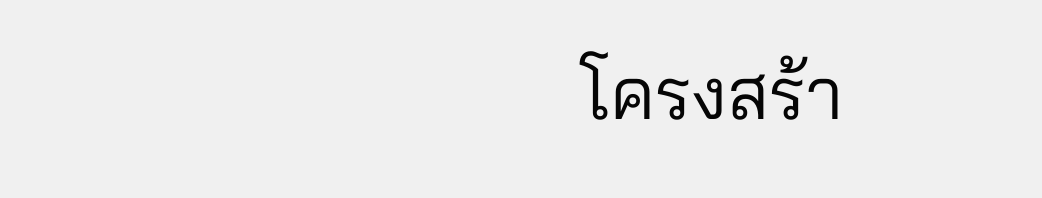โครงสร้า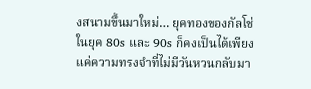งสนามขึ้นมาใหม่… ยุคทองของกัลโช่ในยุค 80s และ 90s ก็คงเป็นได้เพียงแค่ความทรงจำที่ไม่มีวันหวนกลับมา